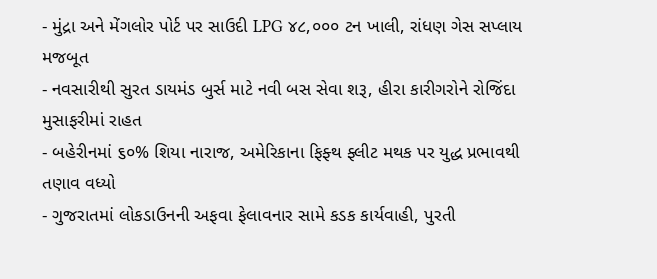- મુંદ્રા અને મેંગલોર પોર્ટ પર સાઉદી LPG ૪૮,૦૦૦ ટન ખાલી, રાંધણ ગેસ સપ્લાય મજબૂત
- નવસારીથી સુરત ડાયમંડ બુર્સ માટે નવી બસ સેવા શરૂ, હીરા કારીગરોને રોજિંદા મુસાફરીમાં રાહત
- બહેરીનમાં ૬૦% શિયા નારાજ, અમેરિકાના ફિફ્થ ફ્લીટ મથક પર યુદ્ધ પ્રભાવથી તણાવ વધ્યો
- ગુજરાતમાં લોકડાઉનની અફવા ફેલાવનાર સામે કડક કાર્યવાહી, પુરતી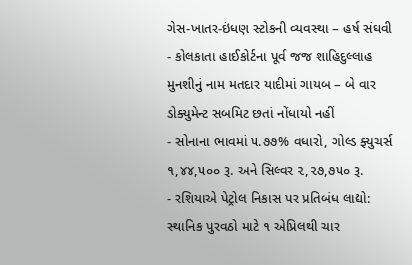ગેસ-ખાતર-ઇંધણ સ્ટોકની વ્યવસ્થા – હર્ષ સંઘવી
- કોલકાતા હાઈકોર્ટના પૂર્વ જજ શાહિદુલ્લાહ મુનશીનું નામ મતદાર યાદીમાં ગાયબ – બે વાર ડોક્યુમેન્ટ સબમિટ છતાં નોંધાયો નહીં
- સોનાના ભાવમાં ૫.૭૭% વધારો, ગોલ્ડ ફ્યુચર્સ ૧,૪૪,૫૦૦ રૂ. અને સિલ્વર ૨,૨૭,૭૫૦ રૂ.
- રશિયાએ પેટ્રોલ નિકાસ પર પ્રતિબંધ લાદ્યો: સ્થાનિક પુરવઠો માટે ૧ એપ્રિલથી ચાર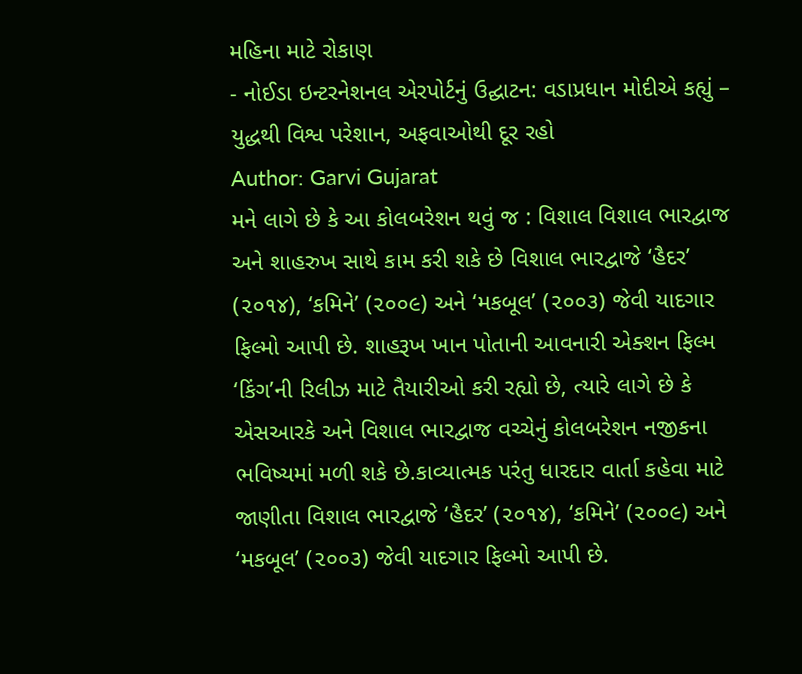મહિના માટે રોકાણ
- નોઈડા ઇન્ટરનેશનલ એરપોર્ટનું ઉદ્ઘાટન: વડાપ્રધાન મોદીએ કહ્યું – યુદ્ધથી વિશ્વ પરેશાન, અફવાઓથી દૂર રહો
Author: Garvi Gujarat
મને લાગે છે કે આ કોલબરેશન થવું જ : વિશાલ વિશાલ ભારદ્વાજ અને શાહરુખ સાથે કામ કરી શકે છે વિશાલ ભારદ્વાજે ‘હૈદર’ (૨૦૧૪), ‘કમિને’ (૨૦૦૯) અને ‘મકબૂલ’ (૨૦૦૩) જેવી યાદગાર ફિલ્મો આપી છે. શાહરૂખ ખાન પોતાની આવનારી એક્શન ફિલ્મ ‘કિંગ’ની રિલીઝ માટે તૈયારીઓ કરી રહ્યો છે, ત્યારે લાગે છે કે એસઆરકે અને વિશાલ ભારદ્વાજ વચ્ચેનું કોલબરેશન નજીકના ભવિષ્યમાં મળી શકે છે.કાવ્યાત્મક પરંતુ ધારદાર વાર્તા કહેવા માટે જાણીતા વિશાલ ભારદ્વાજે ‘હૈદર’ (૨૦૧૪), ‘કમિને’ (૨૦૦૯) અને ‘મકબૂલ’ (૨૦૦૩) જેવી યાદગાર ફિલ્મો આપી છે.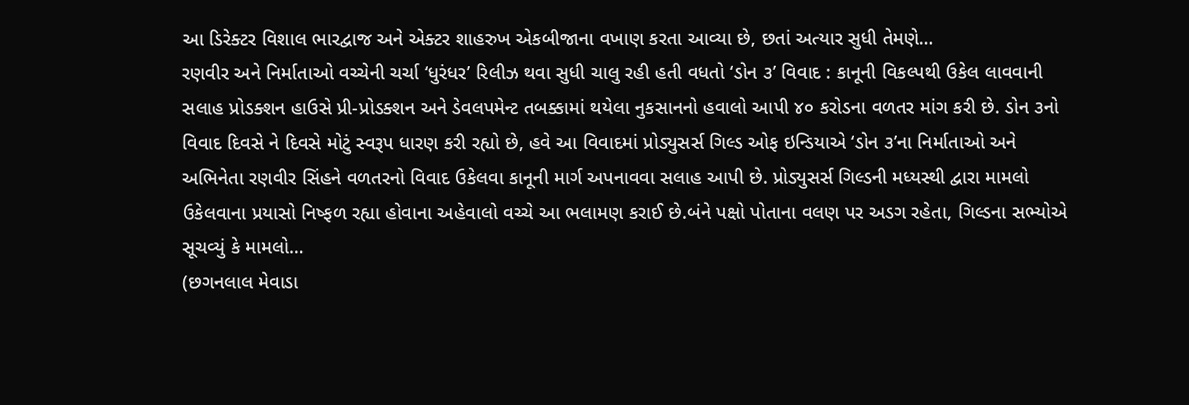આ ડિરેક્ટર વિશાલ ભારદ્વાજ અને એક્ટર શાહરુખ એકબીજાના વખાણ કરતા આવ્યા છે, છતાં અત્યાર સુધી તેમણે…
રણવીર અને નિર્માતાઓ વચ્ચેની ચર્ચા ‘ધુરંધર’ રિલીઝ થવા સુધી ચાલુ રહી હતી વધતો ‘ડોન ૩’ વિવાદ : કાનૂની વિકલ્પથી ઉકેલ લાવવાની સલાહ પ્રોડક્શન હાઉસે પ્રી-પ્રોડક્શન અને ડેવલપમેન્ટ તબક્કામાં થયેલા નુકસાનનો હવાલો આપી ૪૦ કરોડના વળતર માંગ કરી છે. ડોન ૩નો વિવાદ દિવસે ને દિવસે મોટું સ્વરૂપ ધારણ કરી રહ્યો છે, હવે આ વિવાદમાં પ્રોડ્યુસર્સ ગિલ્ડ ઓફ ઇન્ડિયાએ ‘ડોન ૩’ના નિર્માતાઓ અને અભિનેતા રણવીર સિંહને વળતરનો વિવાદ ઉકેલવા કાનૂની માર્ગ અપનાવવા સલાહ આપી છે. પ્રોડ્યુસર્સ ગિલ્ડની મધ્યસ્થી દ્વારા મામલો ઉકેલવાના પ્રયાસો નિષ્ફળ રહ્યા હોવાના અહેવાલો વચ્ચે આ ભલામણ કરાઈ છે.બંને પક્ષો પોતાના વલણ પર અડગ રહેતા, ગિલ્ડના સભ્યોએ સૂચવ્યું કે મામલો…
(છગનલાલ મેવાડા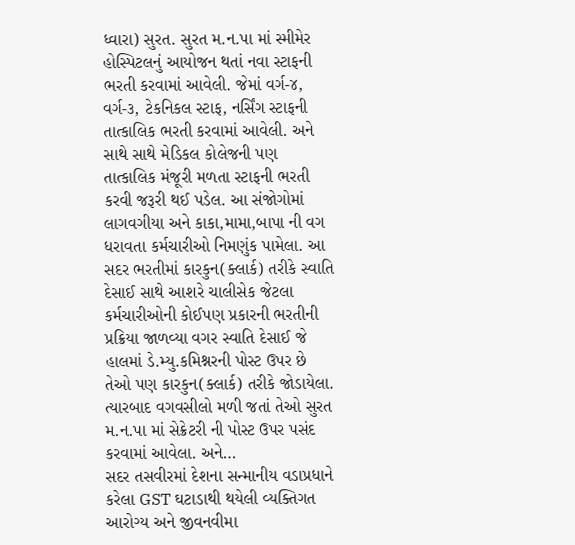ધ્વારા) સુરત. સુરત મ.ન.પા માં સ્મીમેર હોસ્પિટલનું આયોજન થતાં નવા સ્ટાફની ભરતી કરવામાં આવેલી. જેમાં વર્ગ-૪, વર્ગ-૩, ટેકનિકલ સ્ટાફ, નર્સિંગ સ્ટાફની તાત્કાલિક ભરતી કરવામાં આવેલી. અને સાથે સાથે મેડિકલ કોલેજની પણ તાત્કાલિક મંજૂરી મળતા સ્ટાફની ભરતી કરવી જરૂરી થઈ પડેલ. આ સંજોગોમાં લાગવગીયા અને કાકા,મામા,બાપા ની વગ ધરાવતા કર્મચારીઓ નિમણુંક પામેલા. આ સદર ભરતીમાં કારકુન(ક્લાર્ક) તરીકે સ્વાતિ દેસાઈ સાથે આશરે ચાલીસેક જેટલા કર્મચારીઓની કોઈપણ પ્રકારની ભરતીની પ્રક્રિયા જાળવ્યા વગર સ્વાતિ દેસાઈ જે હાલમાં ડે.મ્યુ.કમિશ્નરની પોસ્ટ ઉપર છે તેઓ પણ કારકુન(ક્લાર્ક) તરીકે જોડાયેલા. ત્યારબાદ વગવસીલો મળી જતાં તેઓ સુરત મ.ન.પા માં સેક્રેટરી ની પોસ્ટ ઉપર પસંદ કરવામાં આવેલા. અને…
સદર તસવીરમાં દેશના સન્માનીય વડાપ્રધાને કરેલા GST ઘટાડાથી થયેલી વ્યક્તિગત આરોગ્ય અને જીવનવીમા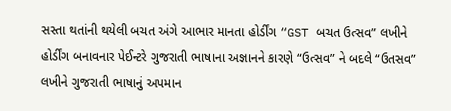સસ્તા થતાંની થયેલી બચત અંગે આભાર માનતા હોર્ડીંગ “GST બચત ઉત્સવ” લખીને હોર્ડીંગ બનાવનાર પેઈન્ટરે ગુજરાતી ભાષાના અજ્ઞાનને કારણે “ઉત્સવ” ને બદલે “ઉતસવ” લખીને ગુજરાતી ભાષાનું અપમાન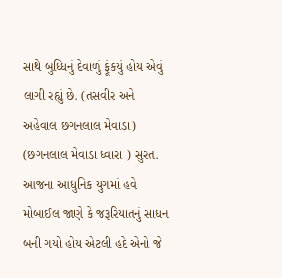સાથે બુધ્ધિનું દેવાળું ફૂંકયું હોય એવું લાગી રહ્યું છે. (તસવીર અને અહેવાલ છગનલાલ મેવાડા)
(છગનલાલ મેવાડા ધ્વારા ) સુરત. આજના આધુનિક યુગમાં હવે મોબાઈલ જાણે કે જરૂરિયાતનું સાધન બની ગયો હોય એટલી હદે એનો જે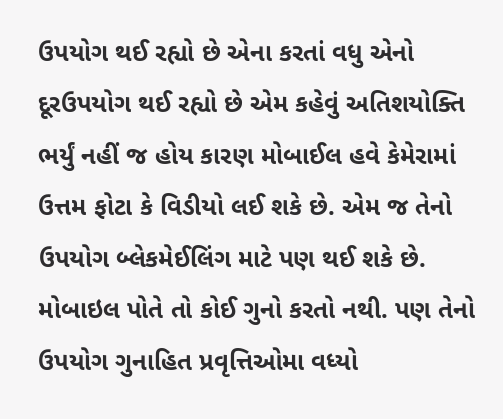ઉપયોગ થઈ રહ્યો છે એના કરતાં વધુ એનો દૂરઉપયોગ થઈ રહ્યો છે એમ કહેવું અતિશયોક્તિ ભર્યું નહીં જ હોય કારણ મોબાઈલ હવે કેમેરામાં ઉત્તમ ફોટા કે વિડીયો લઈ શકે છે. એમ જ તેનો ઉપયોગ બ્લેકમેઈલિંગ માટે પણ થઈ શકે છે. મોબાઇલ પોતે તો કોઈ ગુનો કરતો નથી. પણ તેનો ઉપયોગ ગુનાહિત પ્રવૃત્તિઓમા વધ્યો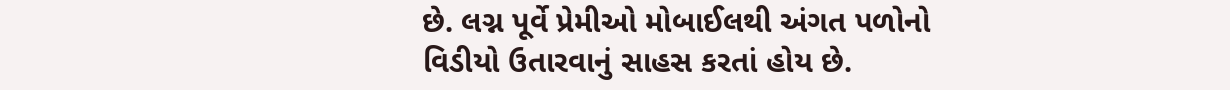છે. લગ્ન પૂર્વે પ્રેમીઓ મોબાઈલથી અંગત પળોનો વિડીયો ઉતારવાનું સાહસ કરતાં હોય છે.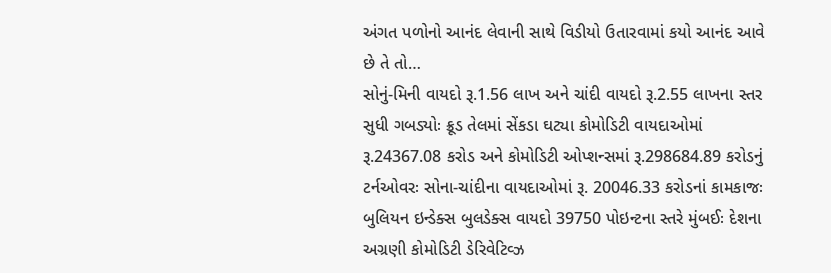અંગત પળોનો આનંદ લેવાની સાથે વિડીયો ઉતારવામાં કયો આનંદ આવે છે તે તો…
સોનું-મિની વાયદો રૂ.1.56 લાખ અને ચાંદી વાયદો રૂ.2.55 લાખના સ્તર સુધી ગબડ્યોઃ ક્રૂડ તેલમાં સેંકડા ઘટ્યા કોમોડિટી વાયદાઓમાં રૂ.24367.08 કરોડ અને કોમોડિટી ઓપ્શન્સમાં રૂ.298684.89 કરોડનું ટર્નઓવરઃ સોના-ચાંદીના વાયદાઓમાં રૂ. 20046.33 કરોડનાં કામકાજઃ બુલિયન ઇન્ડેક્સ બુલડેક્સ વાયદો 39750 પોઇન્ટના સ્તરે મુંબઈઃ દેશના અગ્રણી કોમોડિટી ડેરિવેટિવ્ઝ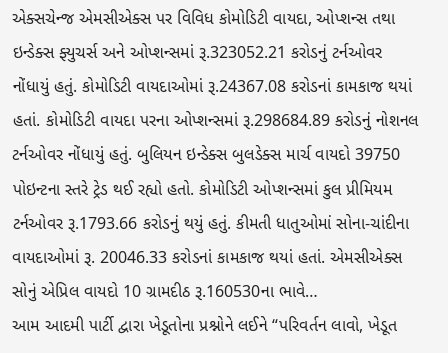એક્સચેન્જ એમસીએક્સ પર વિવિધ કોમોડિટી વાયદા, ઓપ્શન્સ તથા ઇન્ડેક્સ ફ્યુચર્સ અને ઓપ્શન્સમાં રૂ.323052.21 કરોડનું ટર્નઓવર નોંધાયું હતું. કોમોડિટી વાયદાઓમાં રૂ.24367.08 કરોડનાં કામકાજ થયાં હતાં. કોમોડિટી વાયદા પરના ઓપ્શન્સમાં રૂ.298684.89 કરોડનું નોશનલ ટર્નઓવર નોંધાયું હતું. બુલિયન ઇન્ડેક્સ બુલડેક્સ માર્ચ વાયદો 39750 પોઇન્ટના સ્તરે ટ્રેડ થઈ રહ્યો હતો. કોમોડિટી ઓપ્શન્સમાં કુલ પ્રીમિયમ ટર્નઓવર રૂ.1793.66 કરોડનું થયું હતું. કીમતી ધાતુઓમાં સોના-ચાંદીના વાયદાઓમાં રૂ. 20046.33 કરોડનાં કામકાજ થયાં હતાં. એમસીએક્સ સોનું એપ્રિલ વાયદો 10 ગ્રામદીઠ રૂ.160530ના ભાવે…
આમ આદમી પાર્ટી દ્વારા ખેડૂતોના પ્રશ્નોને લઈને “પરિવર્તન લાવો, ખેડૂત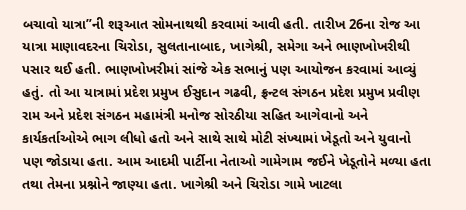બચાવો યાત્રા”ની શરૂઆત સોમનાથથી કરવામાં આવી હતી. તારીખ 26ના રોજ આ યાત્રા માણાવદરના ચિરોડા, સુલતાનાબાદ, ખાગેશ્રી, સમેગા અને ભાણખોખરીથી પસાર થઈ હતી. ભાણખોખરીમાં સાંજે એક સભાનું પણ આયોજન કરવામાં આવ્યું હતું. તો આ યાત્રામાં પ્રદેશ પ્રમુખ ઈસુદાન ગઢવી, ફ્રન્ટલ સંગઠન પ્રદેશ પ્રમુખ પ્રવીણ રામ અને પ્રદેશ સંગઠન મહામંત્રી મનોજ સોરઠીયા સહિત આગેવાનો અને કાર્યકર્તાઓએ ભાગ લીધો હતો અને સાથે સાથે મોટી સંખ્યામાં ખેડૂતો અને યુવાનો પણ જોડાયા હતા. આમ આદમી પાર્ટીના નેતાઓ ગામેગામ જઈને ખેડૂતોને મળ્યા હતા તથા તેમના પ્રશ્નોને જાણ્યા હતા. ખાગેશ્રી અને ચિરોડા ગામે ખાટલા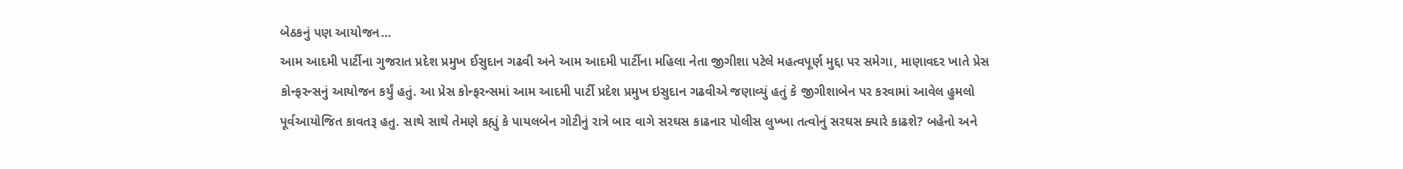બેઠકનું પણ આયોજન…
આમ આદમી પાર્ટીના ગુજરાત પ્રદેશ પ્રમુખ ઈસુદાન ગઢવી અને આમ આદમી પાર્ટીના મહિલા નેતા જીગીશા પટેલે મહત્વપૂર્ણ મુદ્દા પર સમેગા, માણાવદર ખાતે પ્રેસ કોન્ફરન્સનું આયોજન કર્યું હતું. આ પ્રેસ કોન્ફરન્સમાં આમ આદમી પાર્ટી પ્રદેશ પ્રમુખ ઇસુદાન ગઢવીએ જણાવ્યું હતું કે જીગીશાબેન પર કરવામાં આવેલ હુમલો પૂર્વઆયોજિત કાવતરૂ હતુ. સાથે સાથે તેમણે કહ્યું કે પાયલબેન ગોટીનું રાત્રે બાર વાગે સરઘસ કાઢનાર પોલીસ લુખ્ખા તત્વોનું સરઘસ ક્યારે કાઢશે? બહેનો અને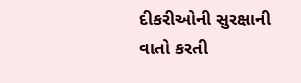દીકરીઓની સુરક્ષાની વાતો કરતી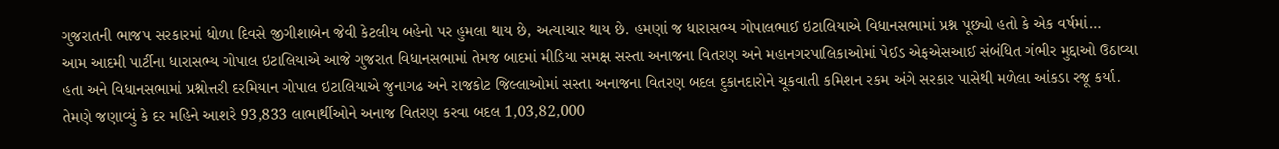ગુજરાતની ભાજપ સરકારમાં ધોળા દિવસે જીગીશાબેન જેવી કેટલીય બહેનો પર હુમલા થાય છે, અત્યાચાર થાય છે. હમણાં જ ધારાસભ્ય ગોપાલભાઈ ઇટાલિયાએ વિધાનસભામાં પ્રશ્ન પૂછ્યો હતો કે એક વર્ષમાં…
આમ આદમી પાર્ટીના ધારાસભ્ય ગોપાલ ઇટાલિયાએ આજે ગુજરાત વિધાનસભામાં તેમજ બાદમાં મીડિયા સમક્ષ સસ્તા અનાજના વિતરણ અને મહાનગરપાલિકાઓમાં પેઈડ એફએસઆઈ સંબંધિત ગંભીર મુદ્દાઓ ઉઠાવ્યા હતા અને વિધાનસભામાં પ્રશ્નોત્તરી દરમિયાન ગોપાલ ઇટાલિયાએ જુનાગઢ અને રાજકોટ જિલ્લાઓમાં સસ્તા અનાજના વિતરણ બદલ દુકાનદારોને ચૂકવાતી કમિશન રકમ અંગે સરકાર પાસેથી મળેલા આંકડા રજૂ કર્યા. તેમણે જણાવ્યું કે દર મહિને આશરે 93,833 લાભાર્થીઓને અનાજ વિતરણ કરવા બદલ 1,03,82,000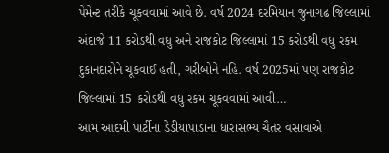પેમેન્ટ તરીકે ચૂકવવામાં આવે છે. વર્ષ 2024 દરમિયાન જુનાગઢ જિલ્લામાં અંદાજે 11 કરોડથી વધુ અને રાજકોટ જિલ્લામાં 15 કરોડથી વધુ રકમ દુકાનદારોને ચૂકવાઈ હતી, ગરીબોને નહિ. વર્ષ 2025માં પણ રાજકોટ જિલ્લામાં 15 કરોડથી વધુ રકમ ચૂકવવામાં આવી…
આમ આદમી પાર્ટીના ડેડીયાપાડાના ધારાસભ્ય ચૈતર વસાવાએ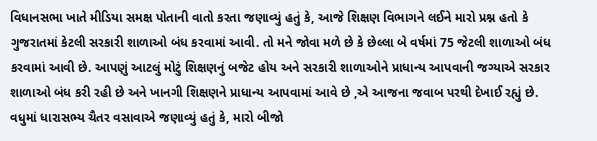વિધાનસભા ખાતે મીડિયા સમક્ષ પોતાની વાતો કરતા જણાવ્યું હતું કે, આજે શિક્ષણ વિભાગને લઈને મારો પ્રશ્ન હતો કે ગુજરાતમાં કેટલી સરકારી શાળાઓ બંધ કરવામાં આવી. તો મને જોવા મળે છે કે છેલ્લા બે વર્ષમાં 75 જેટલી શાળાઓ બંધ કરવામાં આવી છે. આપણું આટલું મોટું શિક્ષણનું બજેટ હોય અને સરકારી શાળાઓને પ્રાધાન્ય આપવાની જગ્યાએ સરકાર શાળાઓ બંધ કરી રહી છે અને ખાનગી શિક્ષણને પ્રાધાન્ય આપવામાં આવે છે ,એ આજના જવાબ પરથી દેખાઈ રહ્યું છે. વધુમાં ધારાસભ્ય ચૈતર વસાવાએ જણાવ્યું હતું કે, મારો બીજો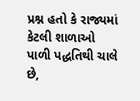પ્રશ્ન હતો કે રાજ્યમાં કેટલી શાળાઓ પાળી પદ્ધતિથી ચાલે છે,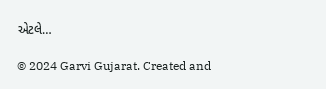એટલે…

© 2024 Garvi Gujarat. Created and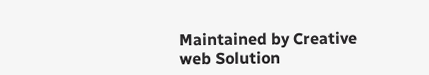Maintained by Creative web Solution